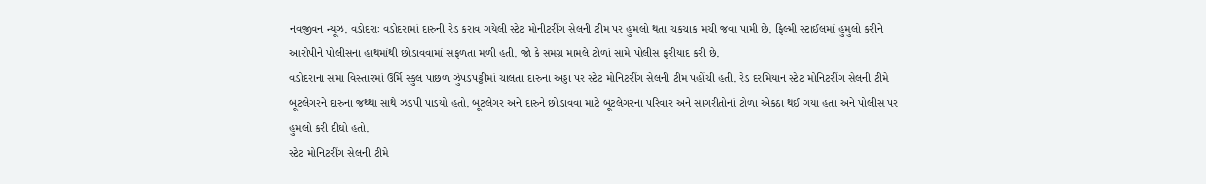નવજીવન ન્યૂઝ. વડોદરાઃ વડોદરામાં દારુની રેડ કરાવ ગયેલી સ્ટેટ મોનીટરીંગ સેલની ટીમ પર હુમલો થતા ચકચાક મચી જવા પામી છે. ફિલ્મી સ્ટાઈલમાં હુમુલો કરીને આરોપીને પોલીસના હાથમાંથી છોડાવવામાં સફળતા મળી હતી. જો કે સમગ્ર મામલે ટોળાં સામે પોલીસ ફરીયાદ કરી છે.
વડોદરાના સમા વિસ્તારમાં ઉર્મિ સ્કુલ પાછળ ઝુંપડપટ્ટીમાં ચાલતા દારુના અડ્ડા પર સ્ટેટ મોનિટરીંગ સેલની ટીમ પહોંચી હતી. રેડ દરમિયાન સ્ટેટ મોનિટરીંગ સેલની ટીમે બૂટલેગરને દારુના જથ્થા સાથે ઝડપી પાડયો હતો. બૂટલેગર અને દારુને છોડાવવા માટે બૂટલેગરના પરિવાર અને સાગરીતોનાં ટોળા એકઠા થઈ ગયા હતા અને પોલીસ પર હુમલો કરી દીઘો હતો.
સ્ટેટ મોનિટરીંગ સેલની ટીમે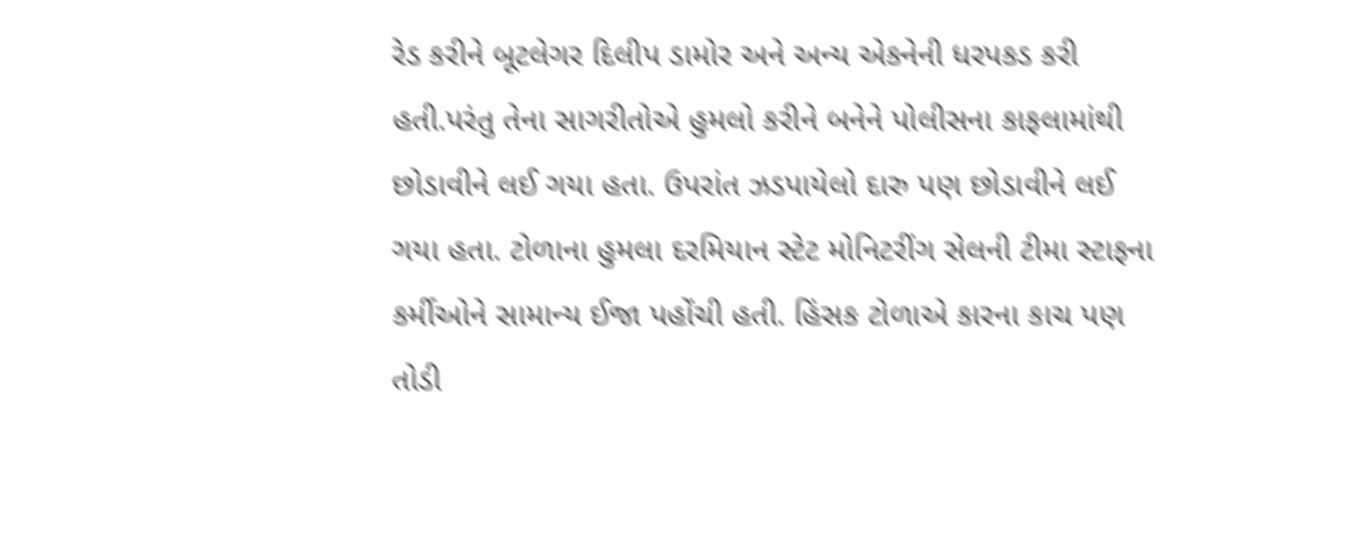રેડ કરીને બૂટલેગર દિલીપ ડામોર અને અન્ય એકનેની ધરપકડ કરી હતી.પરંતુ તેના સાગરીતોએ હુમલો કરીને બનેને પોલીસના કાફલામાંથી છોડાવીને લઈ ગયા હતા. ઉપરાંત ઝડપાયેલો દારુ પણ છોડાવીને લઈ ગયા હતા. ટોળાના હુમલા દરમિયાન સ્ટેટ મોનિટરીંગ સેલની ટીમા સ્ટાફના કર્મીઓને સામાન્ય ઈજા પહોંચી હતી. હિંસક ટોળાએ કારના કાચ પણ તોડી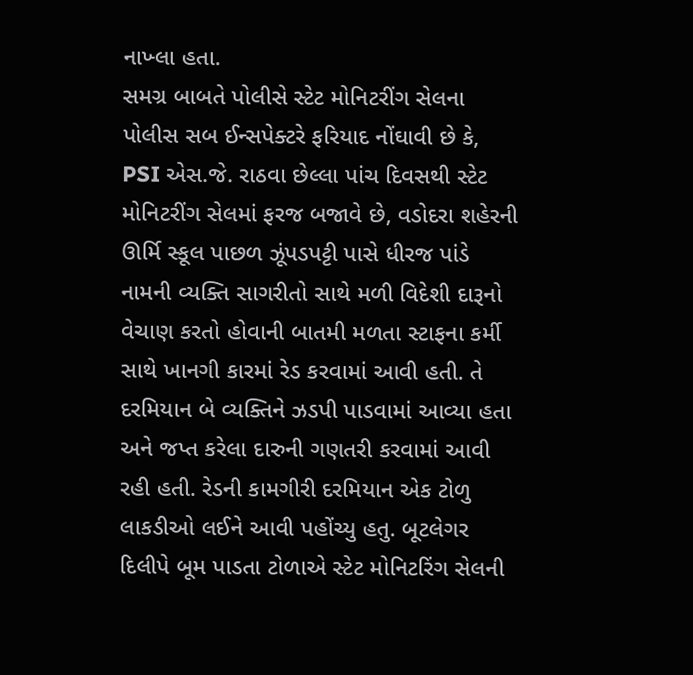નાખ્લા હતા.
સમગ્ર બાબતે પોલીસે સ્ટેટ મોનિટરીંગ સેલના પોલીસ સબ ઈન્સપેક્ટરે ફરિયાદ નોંઘાવી છે કે, PSI એસ.જે. રાઠવા છેલ્લા પાંચ દિવસથી સ્ટેટ મોનિટરીંગ સેલમાં ફરજ બજાવે છે, વડોદરા શહેરની ઊર્મિ સ્કૂલ પાછળ ઝૂંપડપટ્ટી પાસે ધીરજ પાંડે નામની વ્યક્તિ સાગરીતો સાથે મળી વિદેશી દારૂનો વેચાણ કરતો હોવાની બાતમી મળતા સ્ટાફના કર્મી સાથે ખાનગી કારમાં રેડ કરવામાં આવી હતી. તે દરમિયાન બે વ્યક્તિને ઝડપી પાડવામાં આવ્યા હતા અને જપ્ત કરેલા દારુની ગણતરી કરવામાં આવી રહી હતી. રેડની કામગીરી દરમિયાન એક ટોળુ લાકડીઓ લઈને આવી પહોંચ્યુ હતુ. બૂટલેગર દિલીપે બૂમ પાડતા ટોળાએ સ્ટેટ મોનિટરિંગ સેલની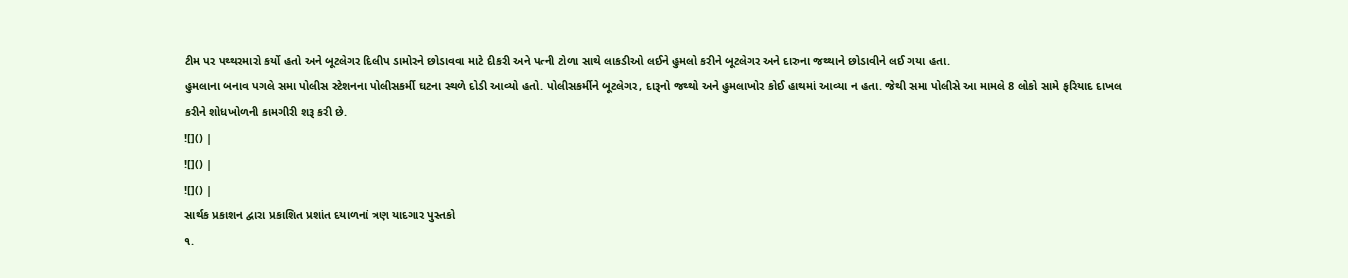ટીમ પર પથ્થરમારો કર્યો હતો અને બૂટલેગર દિલીપ ડામોરને છોડાવવા માટે દીકરી અને પત્ની ટોળા સાથે લાકડીઓ લઈને હુમલો કરીને બૂટલેગર અને દારુના જથ્થાને છોડાવીને લઈ ગયા હતા.
હુમલાના બનાવ પગલે સમા પોલીસ સ્ટેશનના પોલીસકર્મી ઘટના સ્થળે દોડી આવ્યો હતો. પોલીસકર્મીને બૂટલેગર, દારૂનો જથ્થો અને હુમલાખોર કોઈ હાથમાં આવ્યા ન હતા. જેથી સમા પોલીસે આ મામલે 8 લોકો સામે ફરિયાદ દાખલ કરીને શોધખોળની કામગીરી શરૂ કરી છે.
![]() |
![]() |
![]() |
સાર્થક પ્રકાશન દ્વારા પ્રકાશિત પ્રશાંત દયાળનાં ત્રણ યાદગાર પુસ્તકો
૧.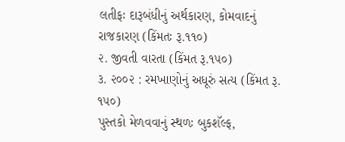લતીફઃ દારૂબંધીનું અર્થકારણ, કોમવાદનું રાજકારણ (કિંમતઃ રૂ.૧૧૦)
૨. જીવતી વારતા (કિંમત રૂ.૧૫૦)
૩. ૨૦૦૨ : રમખાણોનું અધૂરું સત્ય (કિંમત રૂ. ૧૫૦)
પુસ્તકો મેળવવાનું સ્થળઃ બુકશૅલ્ફ,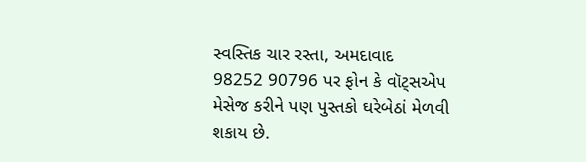સ્વસ્તિક ચાર રસ્તા, અમદાવાદ
98252 90796 પર ફોન કે વૉટ્સએપ મેસેજ કરીને પણ પુસ્તકો ઘરેબેઠાં મેળવી શકાય છે.